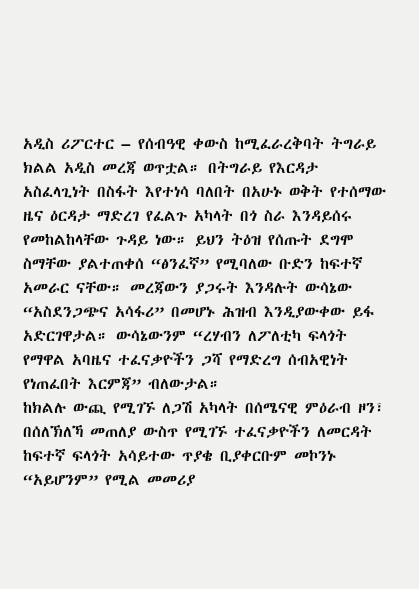አዲስ ሪፖርተር – የሰብዓዊ ቀውስ ከሚፈራረቅባት ትግራይ ክልል አዲስ መረጃ ወጥቷል። በትግራይ የእርዳታ አስፈላጊነት በስፋት እየተነሳ ባለበት በአሁኑ ወቅት የተሰማው ዜና ዕርዳታ ማድረገ የፈልጉ አካላት በጎ ስራ እንዳይሰሩ የመከልከላቸው ጉዳይ ነው። ይህን ትዕዝ የሰጡት ደግሞ ስማቸው ያልተጠቀሰ “ፅንፈኛ” የሚባለው ቡድን ከፍተኛ አመራር ናቸው። መረጃውን ያጋሩት እንዳሉት ውሳኔው “አስደንጋጭና አሳፋሪ” በመሆኑ ሕዝብ እንዲያውቀው ይፋ አድርገዋታል። ውሳኔውንም “ረሃብን ለፖለቲካ ፍላጎት የማዋል አባዜና ተፈናቃዮችን ጋሻ የማድረግ ሰብአዊነት የነጠፈበት እርምጃ” ብለውታል።
ከክልሉ ውጪ የሚገኙ ለጋሽ አካላት በሰሜናዊ ምዕራብ ዞን፣ በሰለኽለኻ መጠለያ ውስጥ የሚገኙ ተፈናቃዮችን ለመርዳት ከፍተኛ ፍላጎት አሳይተው ጥያቄ ቢያቀርቡም መኮንኑ “አይሆንም” የሚል መመሪያ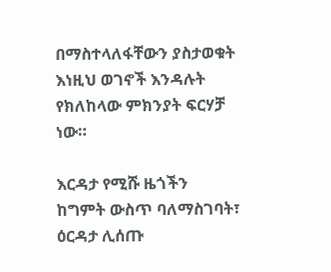በማስተላለፋቸውን ያስታወቁት እነዚህ ወገኖች እንዳሉት የክለከላው ምክንያት ፍርሃቻ ነው።

እርዳታ የሚሹ ዜጎችን ከግምት ውስጥ ባለማስገባት፣ ዕርዳታ ሊሰጡ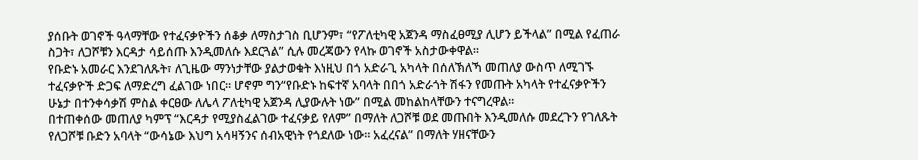ያሰቡት ወገኖች ዓላማቸው የተፈናቃዮችን ሰቆቃ ለማስታገስ ቢሆንም፣ “የፖለቲካዊ አጀንዳ ማስፈፀሚያ ሊሆን ይችላል” በሚል የፈጠራ ስጋት፣ ለጋሾቹን እርዳታ ሳይሰጡ እንዲመለሱ እደርጓል” ሲሉ መረጃውን የላኩ ወገኖች አስታውቀዋል።
የቡድኑ አመራር እንደገለጹት፣ ለጊዜው ማንነታቸው ያልታወቁት እነዚህ በጎ አድራጊ አካላት በሰለኽለኻ መጠለያ ውስጥ ለሚገኙ ተፈናቃዮች ድጋፍ ለማድረግ ፈልገው ነበር። ሆኖም ግን“የቡድኑ ከፍተኛ አባላት በበጎ አድራጎት ሽፋን የመጡት አካላት የተፈናቃዮችን ሁኔታ በተንቀሳቃሽ ምስል ቀርፀው ለሌላ ፖለቲካዊ አጀንዳ ሊያውሉት ነው” በሚል መከልከላቸውን ተናግረዋል።
በተጠቀሰው መጠለያ ካምፕ “እርዳታ የሚያስፈልገው ተፈናቃይ የለም” በማለት ለጋሾቹ ወደ መጡበት እንዲመለሱ መደረጉን የገለጹት የለጋሾቹ ቡድን አባላት “ውሳኔው እህግ አሳዛኝንና ሰብአዊነት የጎደለው ነው። አፈረናል” በማለት ሃዘናቸውን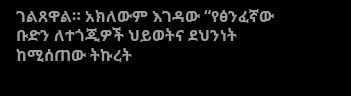ገልጸዋል። አክለውም እገዳው “የፅንፈኛው ቡድን ለተጎጂዎች ህይወትና ደህንነት ከሚሰጠው ትኩረት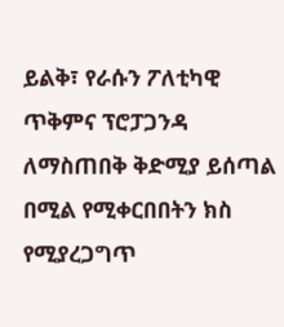ይልቅ፣ የራሱን ፖለቲካዊ ጥቅምና ፕሮፓጋንዳ ለማስጠበቅ ቅድሚያ ይሰጣል በሚል የሚቀርበበትን ክስ የሚያረጋግጥ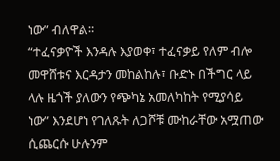ነው” ብለዋል።
“ተፈናቃዮች እንዳሉ እያወቀ፣ ተፈናቃይ የለም ብሎ መዋሸቱና እርዳታን መከልከሉ፣ ቡድኑ በችግር ላይ ላሉ ዜጎች ያለውን የጭካኔ አመለካከት የሚያሳይ ነው” እንደሆነ የገለጹት ለጋሾቹ ሙከራቸው አሟጠው ሲጨርሱ ሁሉንም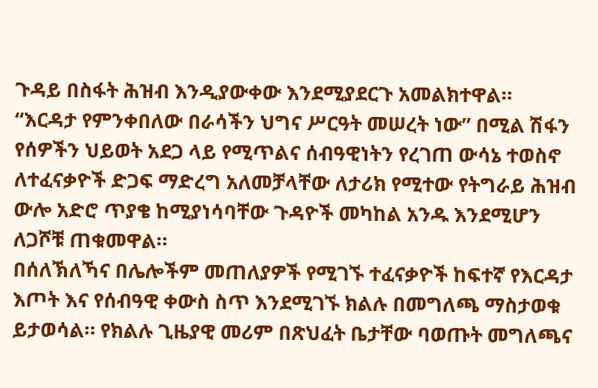ጉዳይ በስፋት ሕዝብ እንዲያውቀው እንደሚያደርጉ አመልክተዋል።
“እርዳታ የምንቀበለው በራሳችን ህግና ሥርዓት መሠረት ነው” በሚል ሽፋን የሰዎችን ህይወት አደጋ ላይ የሚጥልና ሰብዓዊነትን የረገጠ ውሳኔ ተወስኖ ለተፈናቃዮች ድጋፍ ማድረግ አለመቻላቸው ለታሪክ የሚተው የትግራይ ሕዝብ ውሎ አድሮ ጥያቄ ከሚያነሳባቸው ጉዳዮች መካከል አንዱ እንደሚሆን ለጋሾቹ ጠቁመዋል።
በሰለኽለኻና በሌሎችም መጠለያዎች የሚገኙ ተፈናቃዮች ከፍተኛ የእርዳታ እጦት እና የሰብዓዊ ቀውስ ስጥ እንደሚገኙ ክልሉ በመግለጫ ማስታወቁ ይታወሳል። የክልሉ ጊዜያዊ መሪም በጽህፈት ቤታቸው ባወጡት መግለጫና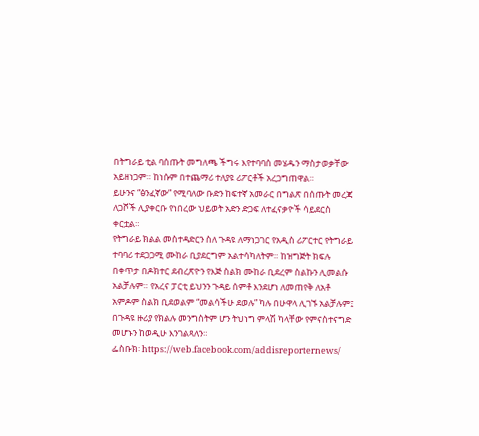በትግራይ ቲል ባሰጡት መግለጫ ችግሩ እየተባባሰ መሄዱን ማስታወቃቸው አይዘነጋም። ከነሱም በተጨማሪ ተለያዩ ሪፖርቶች አረጋግጠዋል።
ይሁንና “ፅንፈኛው” የሚባለው ቡድን ከፍተኛ አመራር በግልጽ በሰጡት መረጃ ለጋሾች ሊያቀርቡ የነበረው ህይወት አድን ድጋፍ ለተፈናቃዮች ሳይደርስ ቀርቷል።
የትግራይ ክልል መስተዳድርን ስለ ጉዳዩ ለማነጋገር የአዲስ ሪፖርተር የትግራይ ተባባሪ ተደጋጋሚ ሙከራ ቢያደርግም አልተሳካለትም። ከዝግጅት ክፍሉ በቀጥታ በዶክተር ደብረጽዮን የእጅ ስልክ ሙከራ ቢደረም ስልኩን ሊመልሱ አልቻሉም። የአረና ፓርቲ ይህንን ጉዳይ ሰምቶ እንደሆነ ለመጠየቅ ለአቶ አምዶም ስልክ ቢደወልም “መልሳችሁ ደወሉ” ካሉ በሁዋላ ሊገኙ አልቻሉም፤
በጉዳዩ ዙሪያ የክልሉ መንግስትም ሆን ትህነግ ምላሽ ካላቸው የምናስተናግድ መሆኑን ከወዲሁ እንገልጻለን።
ፌስቡክ፡ https://web.facebook.com/addisreporternews/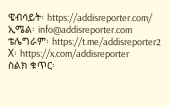ዌብሳይት፡ https://addisreporter.com/
ኢሜል፡ info@addisreporter.com
ቴሌግራም፡ https://t.me/addisreporter2
X፡ https://x.com/addisreporter
ስልክ ቁጥር፡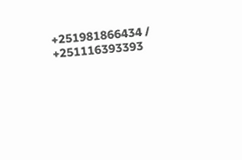+251981866434 / +251116393393